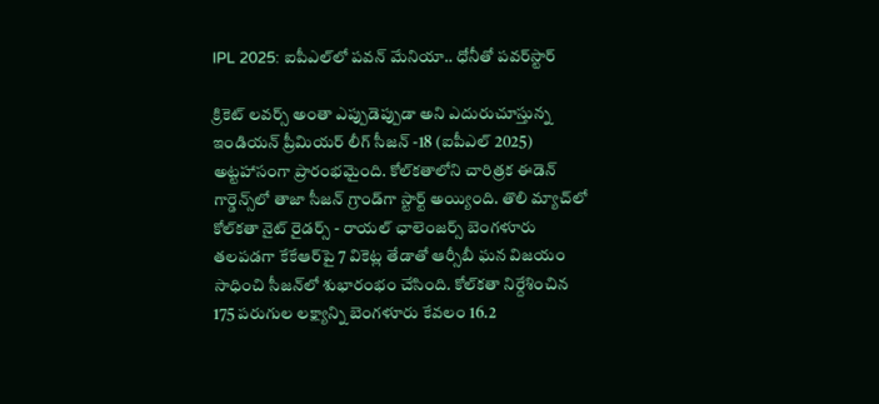IPL 2025: ఐపీఎల్‌లో పవన్ మేనియా.. ధోనీతో పవర్‌స్టార్

క్రికెట్ లవర్స్ అంతా ఎప్పుడెప్పుడా అని ఎదురుచూస్తున్న ఇండియన్ ప్రీమియర్ లీగ్ సీజన్ -18 (ఐపీఎల్ 2025) అట్టహాసంగా ప్రారంభమైంది. కోల్‌కతాలోని చారిత్రక ఈడెన్ గార్డెన్స్‌లో తాజా సీజన్ గ్రాండ్‌గా స్టార్ట్ అయ్యింది. తొలి మ్యాచ్‌లో కోల్‌కతా నైట్ రైడర్స్ - రాయల్ ఛాలెంజర్స్ బెంగళూరు తలపడగా కేకేఆర్‌పై 7 వికెట్ల తేడాతో ఆర్సీబీ ఘన విజయం సాధించి సీజన్‌లో శుభారంభం చేసింది. కోల్‌కతా నిర్దేశించిన 175 పరుగుల లక్ష్యాన్ని బెంగళూరు కేవలం 16.2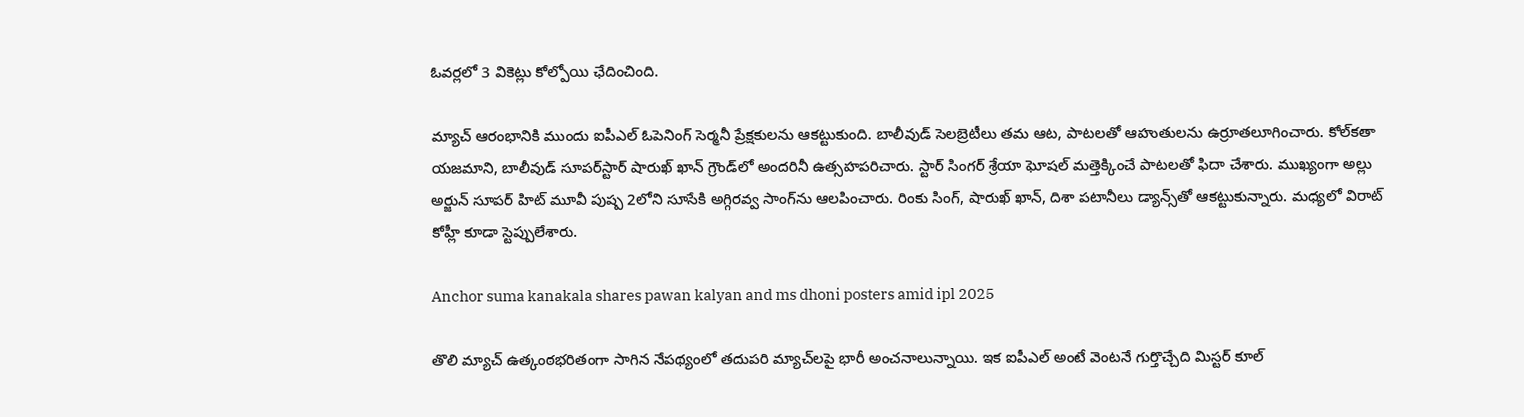ఓవర్లలో 3 వికెట్లు కోల్పోయి ఛేదించింది.

మ్యాచ్ ఆరంభానికి ముందు ఐపీఎల్ ఓపెనింగ్ సెర్మనీ ప్రేక్షకులను ఆకట్టుకుంది. బాలీవుడ్ సెలబ్రెటీలు తమ ఆట, పాటలతో ఆహుతులను ఉర్రూతలూగించారు. కోల్‌కతా యజమాని, బాలీవుడ్ సూపర్‌స్టార్ షారుఖ్ ఖాన్ గ్రౌండ్‌లో అందరినీ ఉత్సహపరిచారు. స్టార్ సింగర్ శ్రేయా ఘోషల్ మత్తెక్కించే పాటలతో ఫిదా చేశారు. ముఖ్యంగా అల్లు అర్జున్ సూపర్ హిట్ మూవీ పుష్ప 2లోని సూసేకి అగ్గిరవ్వ సాంగ్‌ను ఆలపించారు. రింకు సింగ్, షారుఖ్ ఖాన్, దిశా పటానీలు డ్యాన్స్‌తో ఆకట్టుకున్నారు. మధ్యలో విరాట్ కోహ్లీ కూడా స్టెప్పులేశారు.

Anchor suma kanakala shares pawan kalyan and ms dhoni posters amid ipl 2025

తొలి మ్యాచ్ ఉత్కంఠభరితంగా సాగిన నేపథ్యంలో తదుపరి మ్యాచ్‌‌లపై భారీ అంచనాలున్నాయి. ఇక ఐపీఎల్ అంటే వెంటనే గుర్తొచ్చేది మిస్టర్ కూల్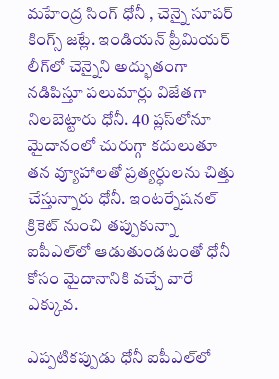మహేంద్ర సింగ్ ధోనీ , చెన్నై సూపర్‌ కింగ్స్ జట్లే. ఇండియన్ ప్రీమియర్ లీగ్‌లో చెన్నైని అద్భుతంగా నడిపిస్తూ పలుమార్లు విజేతగా నిలబెట్టారు ధోనీ. 40 ప్లస్‌లోనూ మైదానంలో చురుగ్గా కదులుతూ తన వ్యూహాలతో ప్రత్యర్ధులను చిత్తు చేస్తున్నారు ధోనీ. ఇంటర్నేషనల్ క్రికెట్‌ నుంచి తప్పుకున్నా ఐపీఎల్‌లో ఆడుతుండటంతో ధోనీ కోసం మైదానానికి వచ్చే వారే ఎక్కువ.

ఎప్పటికప్పుడు ధోనీ ఐపీఎల్‌లో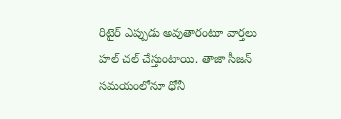రిటైర్ ఎప్పుడు అవుతారంటూ వార్తలు హల్ చల్ చేస్తుంటాయి. తాజా సీజన్ సమయంలోనూ ధోనీ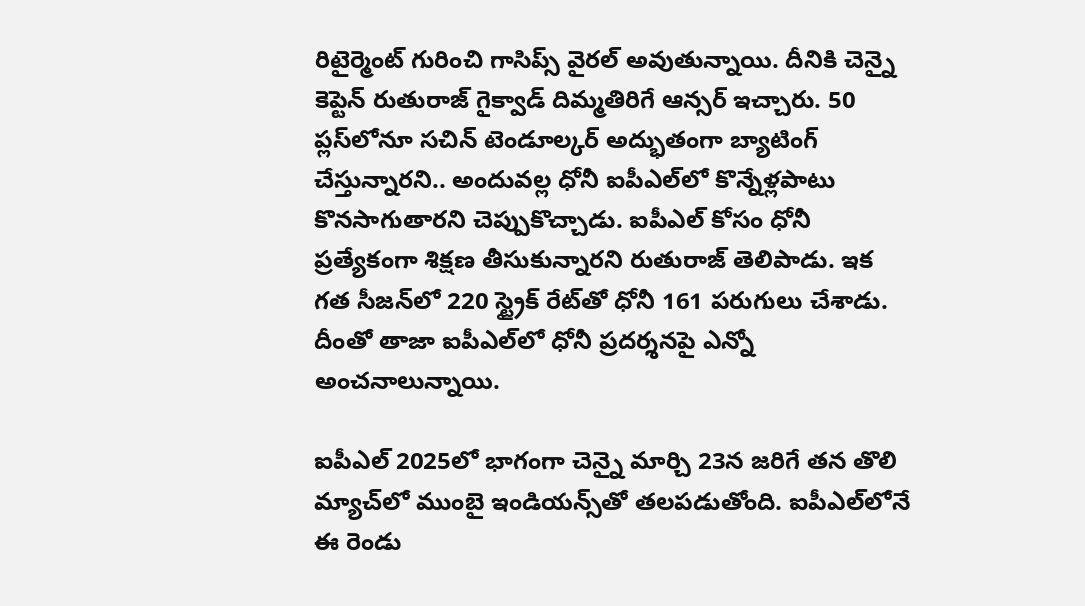రిటైర్మెంట్ గురించి గాసిప్స్ వైరల్ అవుతున్నాయి. దీనికి చెన్నై కెప్టెన్ రుతురాజ్ గైక్వాడ్ దిమ్మతిరిగే ఆన్సర్ ఇచ్చారు. 50 ప్లస్‌లోనూ సచిన్ టెండూల్కర్ అద్భుతంగా బ్యాటింగ్ చేస్తున్నారని.. అందువల్ల ధోనీ ఐపీఎల్‌లో కొన్నేళ్లపాటు కొనసాగుతారని చెప్పుకొచ్చాడు. ఐపీఎల్ కోసం ధోనీ ప్రత్యేకంగా శిక్షణ తీసుకున్నారని రుతురాజ్ తెలిపాడు. ఇక గత సీజన్‌లో 220 స్ట్రైక్ రేట్‌తో ధోనీ 161 పరుగులు చేశాడు. దీంతో తాజా ఐపీఎల్‌లో ధోనీ ప్రదర్శనపై ఎన్నో అంచనాలున్నాయి.

ఐపీఎల్ 2025లో భాగంగా చెన్నై మార్చి 23న జరిగే తన తొలి మ్యాచ్‌లో ముంబై ఇండియన్స్‌తో తలపడుతోంది. ఐపీఎల్‌లోనే ఈ రెండు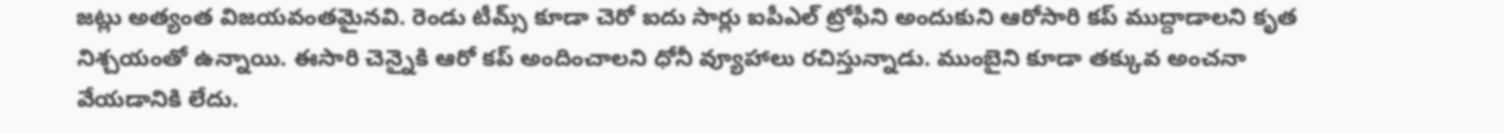జట్లు అత్యంత విజయవంతమైనవి. రెండు టీమ్స్ కూడా చెరో ఐదు సార్లు ఐపీఎల్ ట్రోఫీని అందుకుని ఆరోసారి కప్ ముద్దాడాలని కృత నిశ్చయంతో ఉన్నాయి. ఈసారి చెన్నైకి ఆరో కప్ అందించాలని ధోనీ వ్యూహాలు రచిస్తున్నాడు. ముంబైని కూడా తక్కువ అంచనా వేయడానికి లేదు.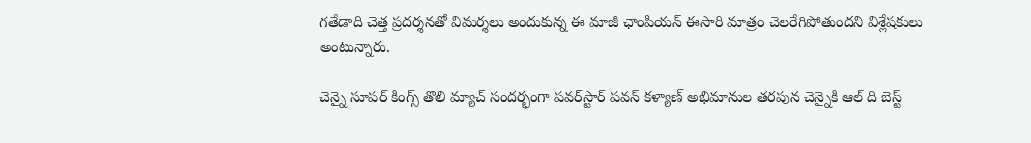గతేడాది చెత్త ప్రదర్శనతో విమర్శలు అందుకున్న ఈ మాజీ ఛాంపియన్ ఈసారి మాత్రం చెలరేగిపోతుందని విశ్లేషకులు అంటున్నారు.

చెన్నై సూపర్‌ కింగ్స్ తొలి మ్యాచ్ సందర్భంగా పవర్‌స్టార్ పవన్ కళ్యాణ్ అభిమానుల తరపున చెన్నైకి ఆల్ ది బెస్ట్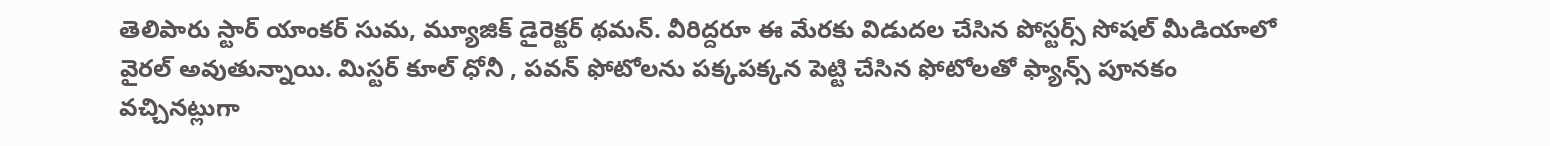తెలిపారు స్టార్ యాంకర్ సుమ, మ్యూజిక్ డైరెక్టర్ థమన్. వీరిద్దరూ ఈ మేరకు విడుదల చేసిన పోస్టర్స్ సోషల్ మీడియాలో వైరల్ అవుతున్నాయి. మిస్టర్ కూల్ ధోనీ , పవన్ ఫోటోలను పక్కపక్కన పెట్టి చేసిన ఫోటోలతో ఫ్యాన్స్ పూనకం వచ్చినట్లుగా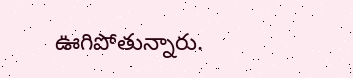ఊగిపోతున్నారు.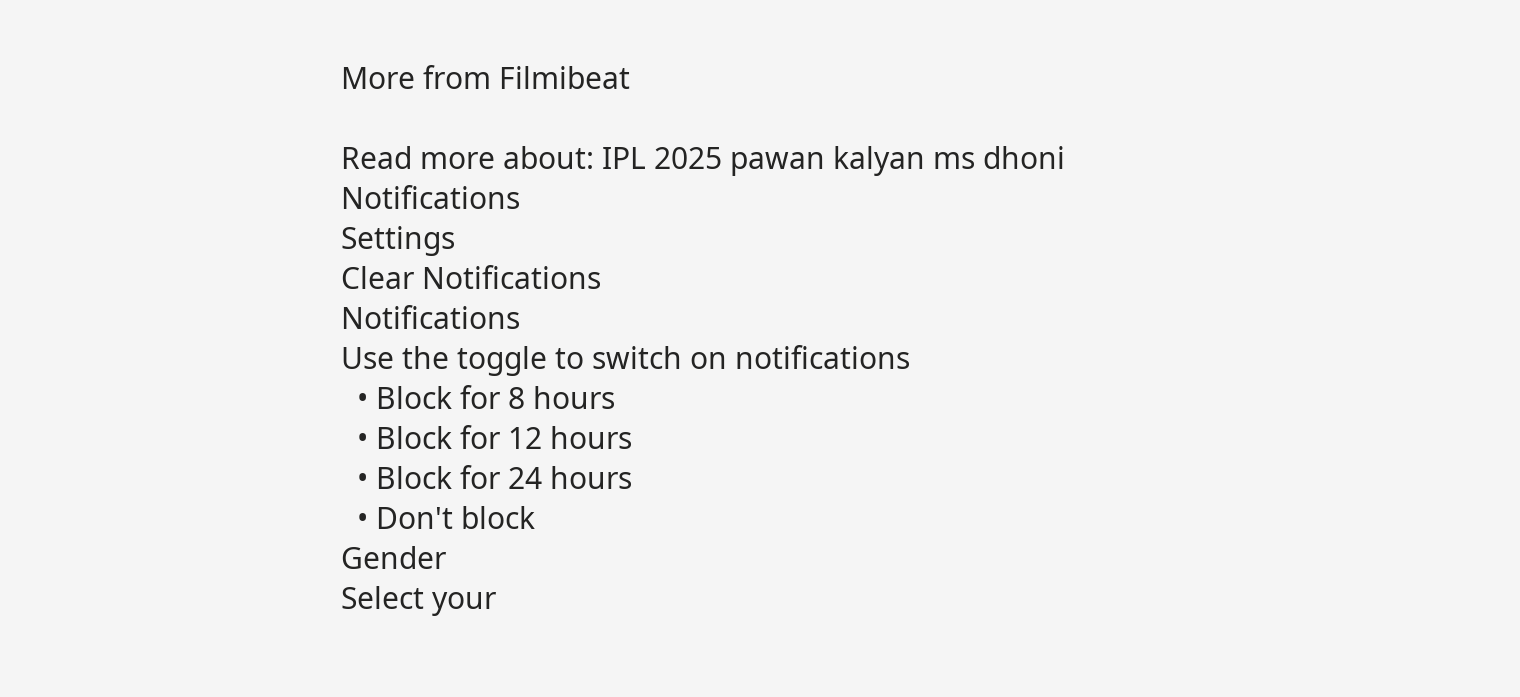More from Filmibeat

Read more about: IPL 2025 pawan kalyan ms dhoni
Notifications
Settings
Clear Notifications
Notifications
Use the toggle to switch on notifications
  • Block for 8 hours
  • Block for 12 hours
  • Block for 24 hours
  • Don't block
Gender
Select your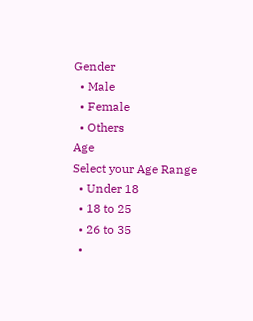Gender
  • Male
  • Female
  • Others
Age
Select your Age Range
  • Under 18
  • 18 to 25
  • 26 to 35
  •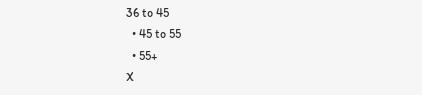36 to 45
  • 45 to 55
  • 55+
X